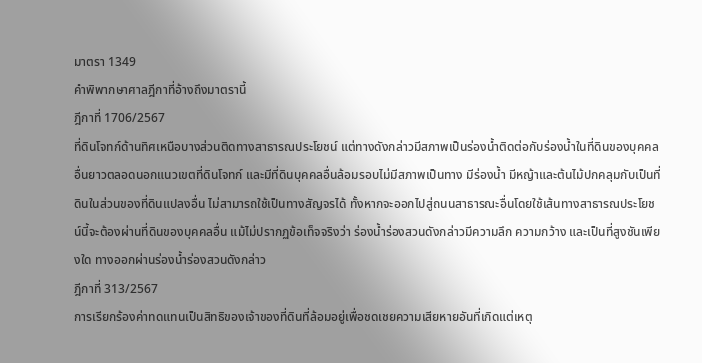มาตรา 1349
คำพิพากษาศาลฎีกาที่อ้างถึงมาตรานี้
ฎีกาที่ 1706/2567
ที่ดินโจทก์ด้านทิศเหนือบางส่วนติดทางสาธารณประโยชน์ แต่ทางดังกล่าวมีสภาพเป็นร่องน้ำติดต่อกับร่องน้ำในที่ดินของบุคคลอื่นยาวตลอดนอกแนวเขตที่ดินโจทก์ และมีที่ดินบุคคลอื่นล้อมรอบไม่มีสภาพเป็นทาง มีร่องน้ำ มีหญ้าและต้นไม้ปกคลุมกับเป็นที่ดินในส่วนของที่ดินแปลงอื่น ไม่สามารถใช้เป็นทางสัญจรได้ ทั้งหากจะออกไปสู่ถนนสาธารณะอื่นโดยใช้เส้นทางสาธารณประโยชน์นี้จะต้องผ่านที่ดินของบุคคลอื่น แม้ไม่ปรากฏข้อเท็จจริงว่า ร่องน้ำร่องสวนดังกล่าวมีความลึก ความกว้าง และเป็นที่สูงชันเพียงใด ทางออกผ่านร่องน้ำร่องสวนดังกล่าว
ฎีกาที่ 313/2567
การเรียกร้องค่าทดแทนเป็นสิทธิของเจ้าของที่ดินที่ล้อมอยู่เพื่อชดเชยความเสียหายอันที่เกิดแต่เหตุ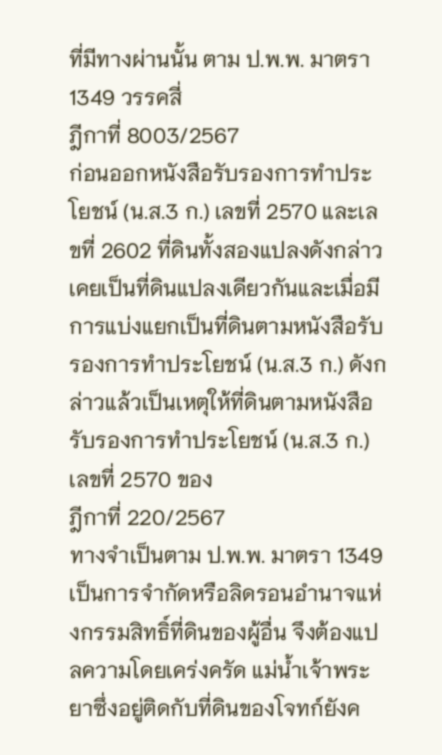ที่มีทางผ่านนั้น ตาม ป.พ.พ. มาตรา 1349 วรรคสี่
ฎีกาที่ 8003/2567
ก่อนออกหนังสือรับรองการทำประโยชน์ (น.ส.3 ก.) เลขที่ 2570 และเลขที่ 2602 ที่ดินทั้งสองแปลงดังกล่าวเคยเป็นที่ดินแปลงเดียวกันและเมื่อมีการแบ่งแยกเป็นที่ดินตามหนังสือรับรองการทำประโยชน์ (น.ส.3 ก.) ดังกล่าวแล้วเป็นเหตุให้ที่ดินตามหนังสือรับรองการทำประโยชน์ (น.ส.3 ก.) เลขที่ 2570 ของ
ฎีกาที่ 220/2567
ทางจำเป็นตาม ป.พ.พ. มาตรา 1349 เป็นการจำกัดหรือลิดรอนอำนาจแห่งกรรมสิทธิ์ที่ดินของผู้อื่น จึงต้องแปลความโดยเคร่งครัด แม่น้ำเจ้าพระยาซึ่งอยู่ติดกับที่ดินของโจทก์ยังค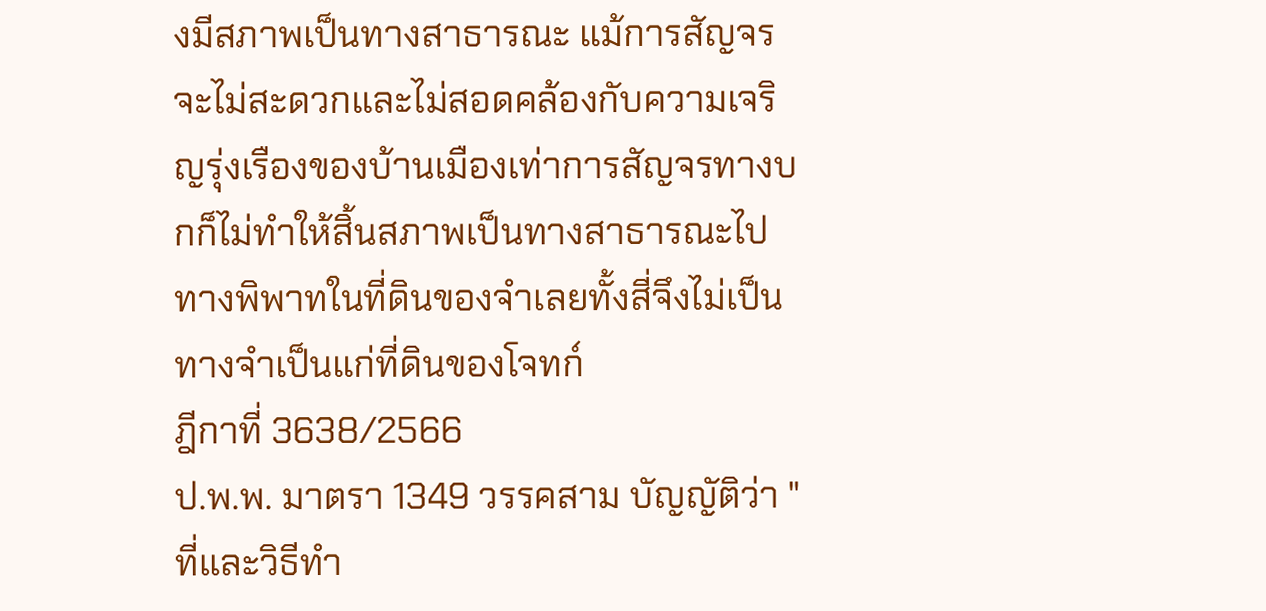งมีสภาพเป็นทางสาธารณะ แม้การสัญจรจะไม่สะดวกและไม่สอดคล้องกับความเจริญรุ่งเรืองของบ้านเมืองเท่าการสัญจรทางบกก็ไม่ทำให้สิ้นสภาพเป็นทางสาธารณะไป ทางพิพาทในที่ดินของจำเลยทั้งสี่จึงไม่เป็นทางจำเป็นแก่ที่ดินของโจทก์
ฎีกาที่ 3638/2566
ป.พ.พ. มาตรา 1349 วรรคสาม บัญญัติว่า "ที่และวิธีทำ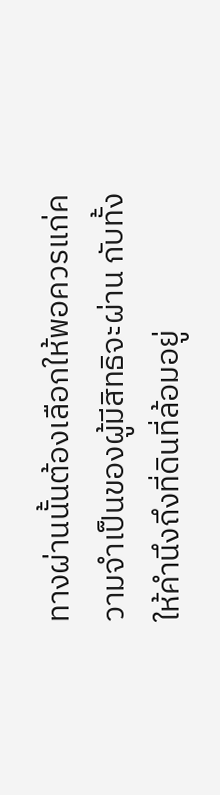ทางผ่านนั้นต้องเลือกให้พอควรแก่ความจำเป็นของผู้มีสิทธิจะผ่าน กับทั้งให้คำนึงถึงที่ดินที่ล้อมอยู่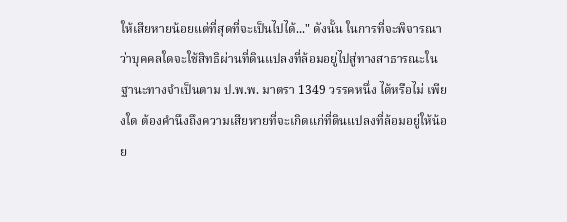ให้เสียหายน้อยแต่ที่สุดที่จะเป็นไปได้..." ดังนั้น ในการที่จะพิจารณาว่าบุคคลใดจะใช้สิทธิผ่านที่ดินแปลงที่ล้อมอยู่ไปสู่ทางสาธารณะในฐานะทางจำเป็นตาม ป.พ.พ. มาตรา 1349 วรรคหนึ่ง ได้หรือไม่ เพียงใด ต้องคำนึงถึงความเสียหายที่จะเกิดแก่ที่ดินแปลงที่ล้อมอยู่ให้น้อย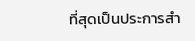ที่สุดเป็นประการสำ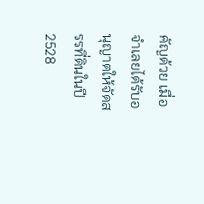คัญด้วย เมื่อจำเลยได้รับอนุญาตให้จัดสรรที่ดินในปี 2528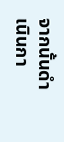จากนั้นดำเนินกา